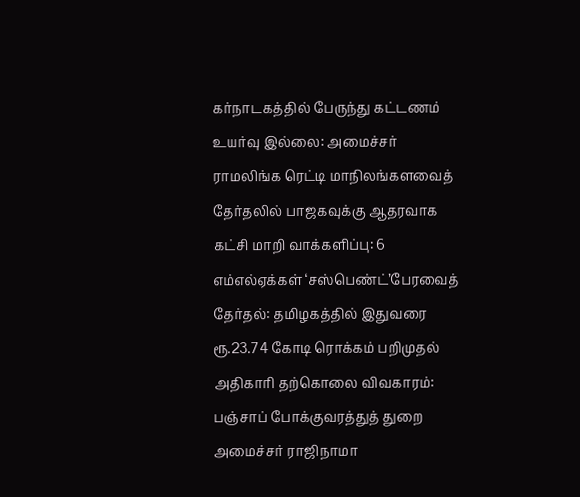கர்நாடகத்தில் பேருந்து கட்டணம் உயர்வு இல்லை: அமைச்சர் ராமலிங்க ரெட்டி மாநிலங்களவைத் தேர்தலில் பாஜகவுக்கு ஆதரவாக கட்சி மாறி வாக்களிப்பு: 6 எம்எல்ஏக்கள் ‘சஸ்பெண்ட்’பேரவைத் தேர்தல்: தமிழகத்தில் இதுவரை ரூ.23.74 கோடி ரொக்கம் பறிமுதல் அதிகாரி தற்கொலை விவகாரம்: பஞ்சாப் போக்குவரத்துத் துறை அமைச்சர் ராஜிநாமா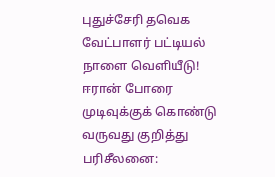புதுச்சேரி தவெக வேட்பாளர் பட்டியல் நாளை வெளியீடு! ஈரான் போரை முடிவுக்குக் கொண்டு வருவது குறித்து பரிசீலனை: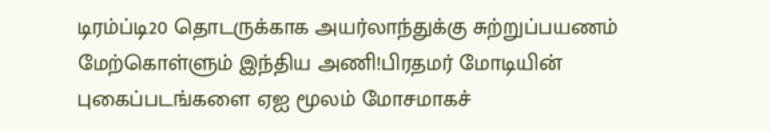டிரம்ப்டி20 தொடருக்காக அயர்லாந்துக்கு சுற்றுப்பயணம் மேற்கொள்ளும் இந்திய அணி!பிரதமர் மோடியின் புகைப்படங்களை ஏஐ மூலம் மோசமாகச்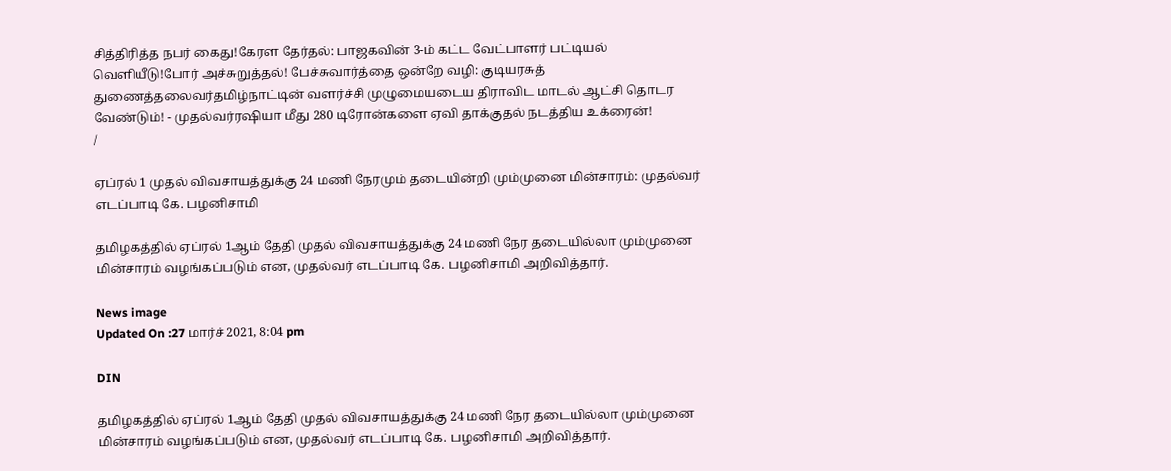சித்திரித்த நபர் கைது!கேரள தேர்தல்: பாஜகவின் 3-ம் கட்ட வேட்பாளர் பட்டியல் வெளியீடு!போர் அச்சுறுத்தல்! பேச்சுவார்த்தை ஒன்றே வழி: குடியரசுத் துணைத்தலைவர்தமிழ்நாட்டின் வளர்ச்சி முழுமையடைய திராவிட மாடல் ஆட்சி தொடர வேண்டும்! - முதல்வர்ரஷியா மீது 280 டிரோன்களை ஏவி தாக்குதல் நடத்திய உக்ரைன்!
/

ஏப்ரல் 1 முதல் விவசாயத்துக்கு 24 மணி நேரமும் தடையின்றி மும்முனை மின்சாரம்: முதல்வர் எடப்பாடி கே. பழனிசாமி

தமிழகத்தில் ஏப்ரல் 1ஆம் தேதி முதல் விவசாயத்துக்கு 24 மணி நேர தடையில்லா மும்முனை மின்சாரம் வழங்கப்படும் என, முதல்வர் எடப்பாடி கே. பழனிசாமி அறிவித்தார்.

News image
Updated On :27 மார்ச் 2021, 8:04 pm

DIN

தமிழகத்தில் ஏப்ரல் 1ஆம் தேதி முதல் விவசாயத்துக்கு 24 மணி நேர தடையில்லா மும்முனை மின்சாரம் வழங்கப்படும் என, முதல்வர் எடப்பாடி கே. பழனிசாமி அறிவித்தார்.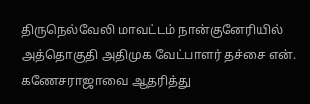திருநெல்வேலி மாவட்டம் நான்குனேரியில் அத்தொகுதி அதிமுக வேட்பாளர் தச்சை என். கணேசராஜாவை ஆதரித்து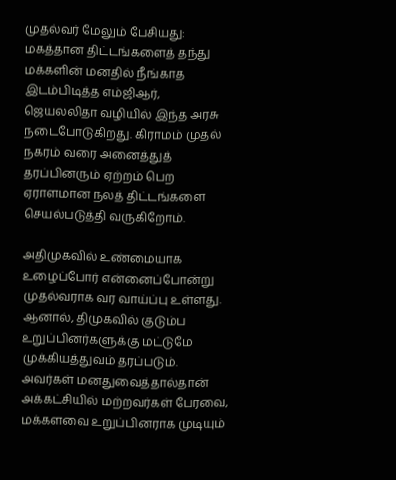முதல்வர் மேலும் பேசியது: மகத்தான திட்டங்களைத் தந்து மக்களின் மனதில் நீங்காத இடம்பிடித்த எம்ஜிஆர், ஜெயலலிதா வழியில் இந்த அரசு நடைபோடுகிறது. கிராமம் முதல் நகரம் வரை அனைத்துத் தரப்பினரும் ஏற்றம் பெற ஏராளமான நலத் திட்டங்களை செயல்படுத்தி வருகிறோம்.

அதிமுகவில் உண்மையாக உழைப்போர் என்னைப்போன்று முதல்வராக வர வாய்ப்பு உள்ளது. ஆனால், திமுகவில் குடும்ப உறுப்பினர்களுக்கு மட்டுமே முக்கியத்துவம் தரப்படும். அவர்கள் மனதுவைத்தால்தான் அக்கட்சியில் மற்றவர்கள் பேரவை, மக்களவை உறுப்பினராக முடியும்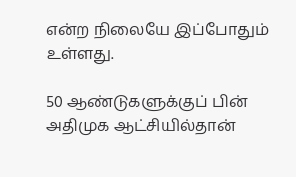என்ற நிலையே இப்போதும் உள்ளது.

50 ஆண்டுகளுக்குப் பின் அதிமுக ஆட்சியில்தான்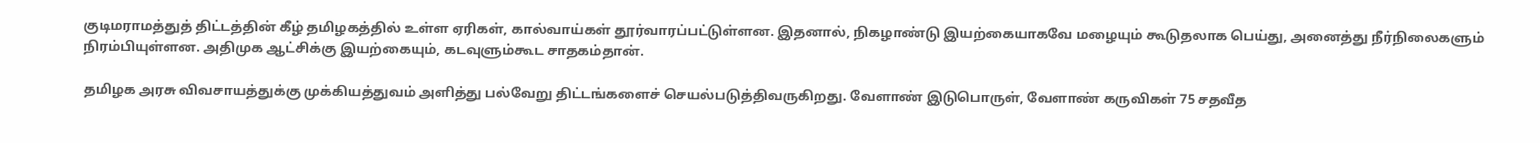குடிமராமத்துத் திட்டத்தின் கீழ் தமிழகத்தில் உள்ள ஏரிகள், கால்வாய்கள் தூர்வாரப்பட்டுள்ளன. இதனால், நிகழாண்டு இயற்கையாகவே மழையும் கூடுதலாக பெய்து, அனைத்து நீர்நிலைகளும் நிரம்பியுள்ளன. அதிமுக ஆட்சிக்கு இயற்கையும், கடவுளும்கூட சாதகம்தான்.

தமிழக அரசு விவசாயத்துக்கு முக்கியத்துவம் அளித்து பல்வேறு திட்டங்களைச் செயல்படுத்திவருகிறது. வேளாண் இடுபொருள், வேளாண் கருவிகள் 75 சதவீத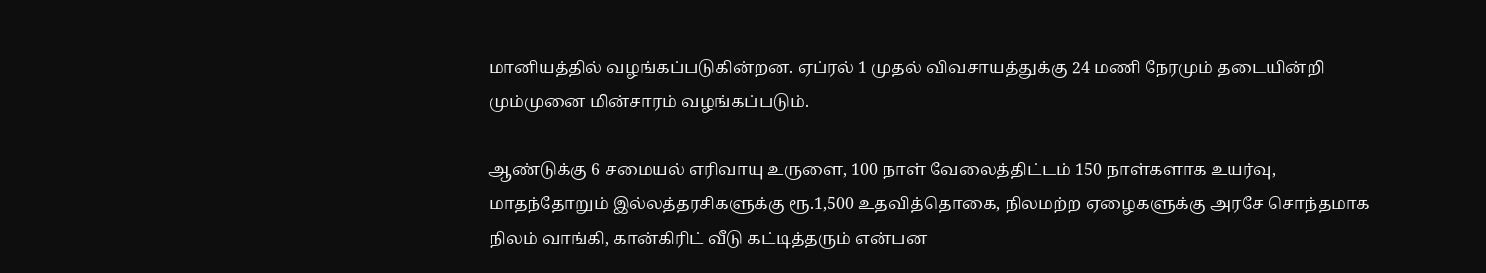மானியத்தில் வழங்கப்படுகின்றன. ஏப்ரல் 1 முதல் விவசாயத்துக்கு 24 மணி நேரமும் தடையின்றி மும்முனை மின்சாரம் வழங்கப்படும்.

ஆண்டுக்கு 6 சமையல் எரிவாயு உருளை, 100 நாள் வேலைத்திட்டம் 150 நாள்களாக உயர்வு, மாதந்தோறும் இல்லத்தரசிகளுக்கு ரூ.1,500 உதவித்தொகை, நிலமற்ற ஏழைகளுக்கு அரசே சொந்தமாக நிலம் வாங்கி, கான்கிரிட் வீடு கட்டித்தரும் என்பன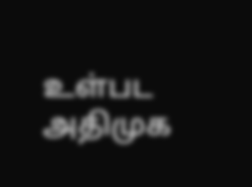உள்பட அதிமுக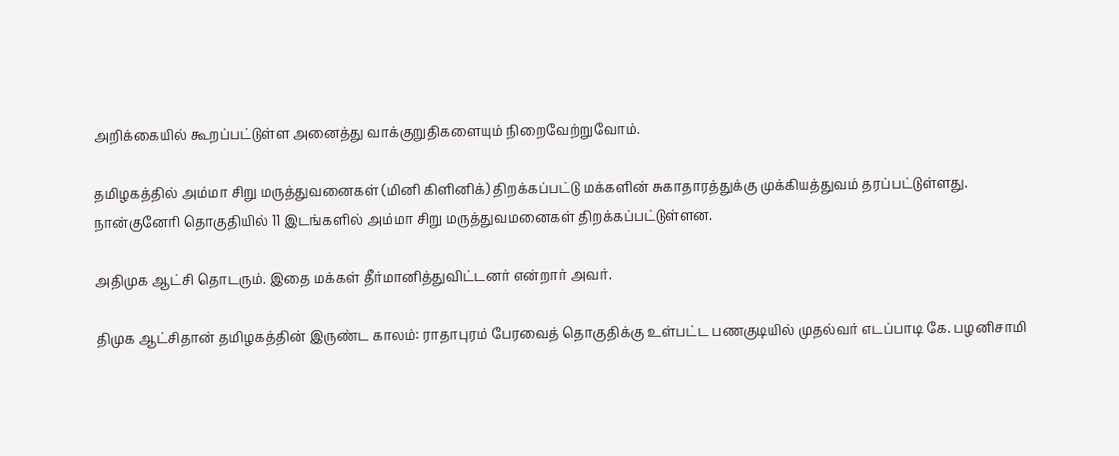அறிக்கையில் கூறப்பட்டுள்ள அனைத்து வாக்குறுதிகளையும் நிறைவேற்றுவோம்.

தமிழகத்தில் அம்மா சிறு மருத்துவனைகள் (மினி கிளினிக்) திறக்கப்பட்டு மக்களின் சுகாதாரத்துக்கு முக்கியத்துவம் தரப்பட்டுள்ளது. நான்குனேரி தொகுதியில் 11 இடங்களில் அம்மா சிறு மருத்துவமனைகள் திறக்கப்பட்டுள்ளன.

அதிமுக ஆட்சி தொடரும். இதை மக்கள் தீர்மானித்துவிட்டனர் என்றார் அவர்.

திமுக ஆட்சிதான் தமிழகத்தின் இருண்ட காலம்: ராதாபுரம் பேரவைத் தொகுதிக்கு உள்பட்ட பணகுடியில் முதல்வர் எடப்பாடி கே. பழனிசாமி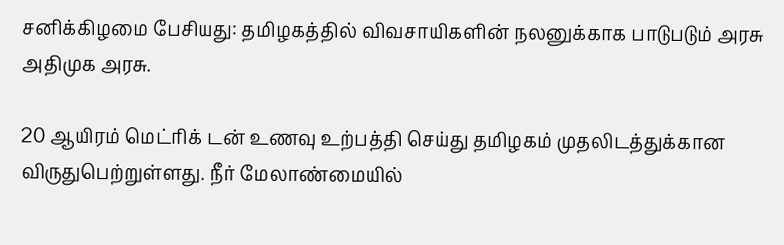சனிக்கிழமை பேசியது: தமிழகத்தில் விவசாயிகளின் நலனுக்காக பாடுபடும் அரசு அதிமுக அரசு.

20 ஆயிரம் மெட்ரிக் டன் உணவு உற்பத்தி செய்து தமிழகம் முதலிடத்துக்கான விருதுபெற்றுள்ளது. நீர் மேலாண்மையில்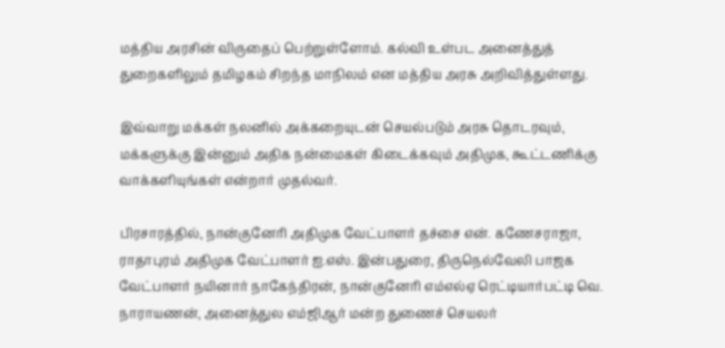மத்திய அரசின் விருதைப் பெற்றுள்ளோம். கல்வி உள்பட அனைத்துத் துறைகளிலும் தமிழகம் சிறந்த மாநிலம் என மத்திய அரசு அறிவித்துள்ளது.

இவ்வாறு மக்கள் நலனில் அக்கறையுடன் செயல்படும் அரசு தொடரவும், மக்களுக்கு இன்னும் அதிக நன்மைகள் கிடைக்கவும் அதிமுக, கூட்டணிக்கு வாக்களியுங்கள் என்றார் முதல்வர்.

பிரசாரத்தில், நான்குனேரி அதிமுக வேட்பாளர் தச்சை என். கணேசராஜா, ராதாபுரம் அதிமுக வேட்பாளர் ஐ.எஸ். இன்பதுரை, திருநெல்வேலி பாஜக வேட்பாளர் நயினார் நாகேந்திரன், நான்குனேரி எம்எல்ஏ ரெட்டியார்பட்டி வெ. நாராயணன், அனைத்துல எம்ஜிஆர் மன்ற துணைச் செயலர்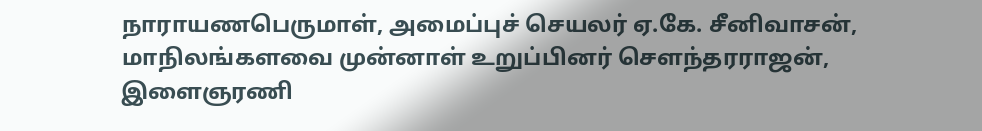நாராயணபெருமாள், அமைப்புச் செயலர் ஏ.கே. சீனிவாசன், மாநிலங்களவை முன்னாள் உறுப்பினர் சௌந்தரராஜன், இளைஞரணி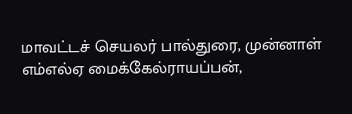மாவட்டச் செயலர் பால்துரை, முன்னாள் எம்எல்ஏ மைக்கேல்ராயப்பன்,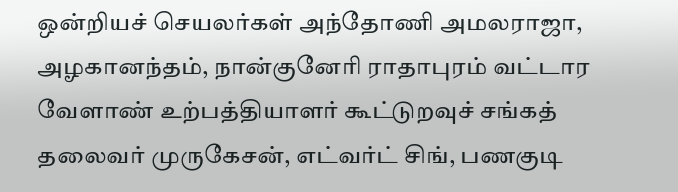ஒன்றியச் செயலர்கள் அந்தோணி அமலராஜா, அழகானந்தம், நான்குனேரி ராதாபுரம் வட்டார வேளாண் உற்பத்தியாளர் கூட்டுறவுச் சங்கத் தலைவர் முருகேசன், எட்வர்ட் சிங், பணகுடி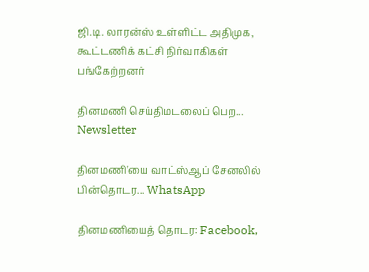ஜி.டி. லாரன்ஸ் உள்ளிட்ட அதிமுக, கூட்டணிக் கட்சி நிர்வாகிகள் பங்கேற்றனர்

தினமணி செய்திமடலைப் பெற... Newsletter

தினமணி'யை வாட்ஸ்ஆப் சேனலில் பின்தொடர... WhatsApp

தினமணியைத் தொடர: Facebook,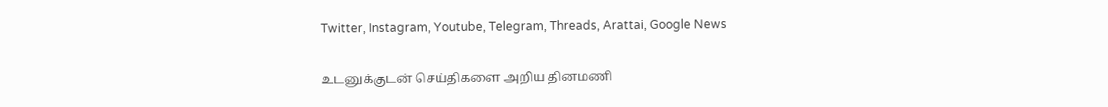Twitter, Instagram, Youtube, Telegram, Threads, Arattai, Google News

உடனுக்குடன் செய்திகளை அறிய தினமணி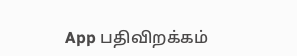App பதிவிறக்கம்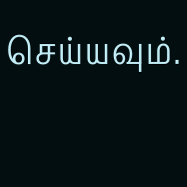செய்யவும்.